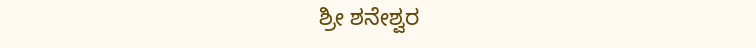ಶ್ರೀ ಶನೇಶ್ವರ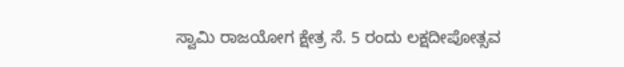ಸ್ವಾಮಿ ರಾಜಯೋಗ ಕ್ಷೇತ್ರ ಸೆ. 5 ರಂದು ಲಕ್ಷದೀಪೋತ್ಸವ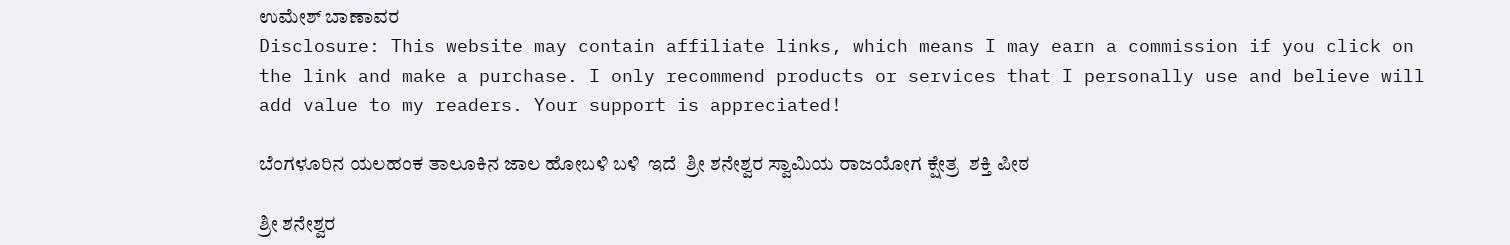ಉಮೇಶ್ ಬಾಣಾವರ
Disclosure: This website may contain affiliate links, which means I may earn a commission if you click on the link and make a purchase. I only recommend products or services that I personally use and believe will add value to my readers. Your support is appreciated!

ಬೆಂಗಳೂರಿನ ಯಲಹಂಕ ತಾಲೂಕಿನ ಜಾಲ ಹೋಬಳಿ ಬಳಿ  ಇದೆ  ಶ್ರೀ ಶನೇಶ್ವರ ಸ್ವಾಮಿಯ ರಾಜಯೋಗ ಕ್ಷೇತ್ರ  ಶಕ್ತಿ ಪೀಠ

ಶ್ರೀ ಶನೇಶ್ವರ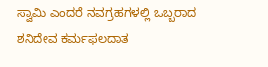ಸ್ವಾಮಿ ಎಂದರೆ ನವಗ್ರಹಗಳಲ್ಲಿ ಒಬ್ಬರಾದ ಶನಿದೇವ ಕರ್ಮಫಲದಾತ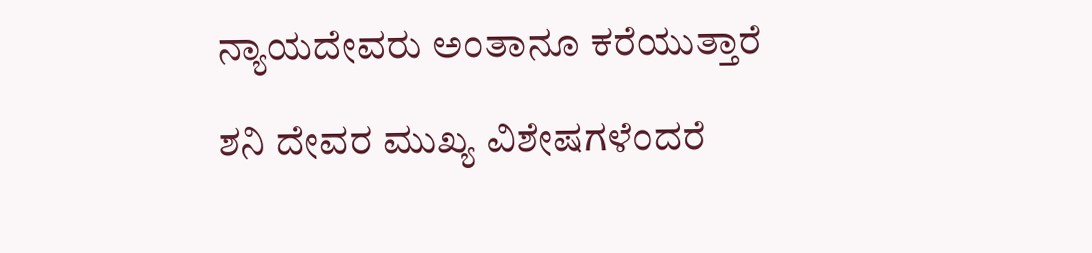ನ್ಯಾಯದೇವರು ಅಂತಾನೂ ಕರೆಯುತ್ತಾರೆ

ಶನಿ ದೇವರ ಮುಖ್ಯ ವಿಶೇಷಗಳೆಂದರೆ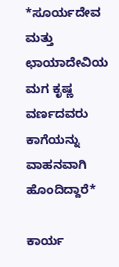*ಸೂರ್ಯದೇವ ಮತ್ತು ಛಾಯಾದೇವಿಯ ಮಗ ಕೃಷ್ಣ ವರ್ಣದವರು ಕಾಗೆಯನ್ನು ವಾಹನವಾಗಿ ಹೊಂದಿದ್ದಾರೆ*

ಕಾರ್ಯ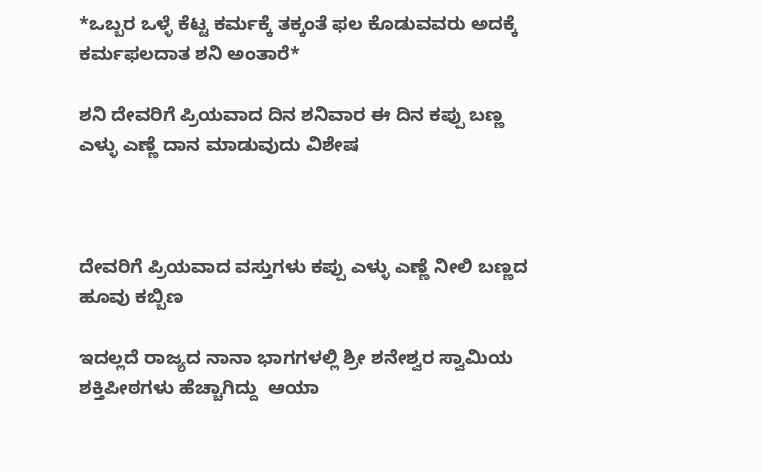*ಒಬ್ಬರ ಒಳ್ಳೆ ಕೆಟ್ಟ ಕರ್ಮಕ್ಕೆ ತಕ್ಕಂತೆ ಫಲ ಕೊಡುವವರು ಅದಕ್ಕೆ ಕರ್ಮಫಲದಾತ ಶನಿ ಅಂತಾರೆ*

ಶನಿ ದೇವರಿಗೆ ಪ್ರಿಯವಾದ ದಿನ ಶನಿವಾರ ಈ ದಿನ ಕಪ್ಪು ಬಣ್ಣ ಎಳ್ಳು ಎಣ್ಣೆ ದಾನ ಮಾಡುವುದು ವಿಶೇಷ



ದೇವರಿಗೆ ಪ್ರಿಯವಾದ ವಸ್ತುಗಳು ಕಪ್ಪು ಎಳ್ಳು ಎಣ್ಣೆ ನೀಲಿ ಬಣ್ಣದ ಹೂವು ಕಬ್ಬಿಣ

ಇದಲ್ಲದೆ ರಾಜ್ಯದ ನಾನಾ ಭಾಗಗಳಲ್ಲಿ ಶ್ರೀ ಶನೇಶ್ವರ ಸ್ವಾಮಿಯ    ಶಕ್ತಿಪೀಠಗಳು ಹೆಚ್ಚಾಗಿದ್ದು  ಆಯಾ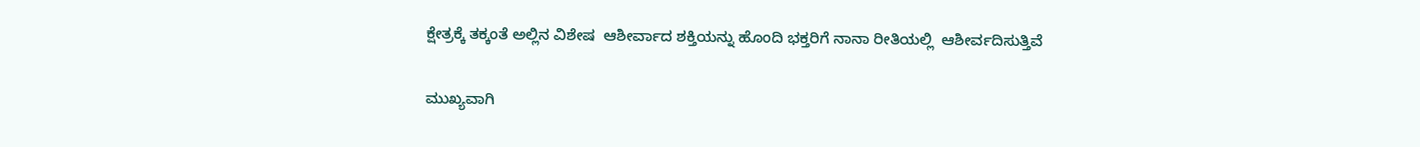ಕ್ಷೇತ್ರಕ್ಕೆ ತಕ್ಕಂತೆ ಅಲ್ಲಿನ ವಿಶೇಷ  ಆಶೀರ್ವಾದ ಶಕ್ತಿಯನ್ನು ಹೊಂದಿ ಭಕ್ತರಿಗೆ ನಾನಾ ರೀತಿಯಲ್ಲಿ  ಆಶೀರ್ವದಿಸುತ್ತಿವೆ

ಮುಖ್ಯವಾಗಿ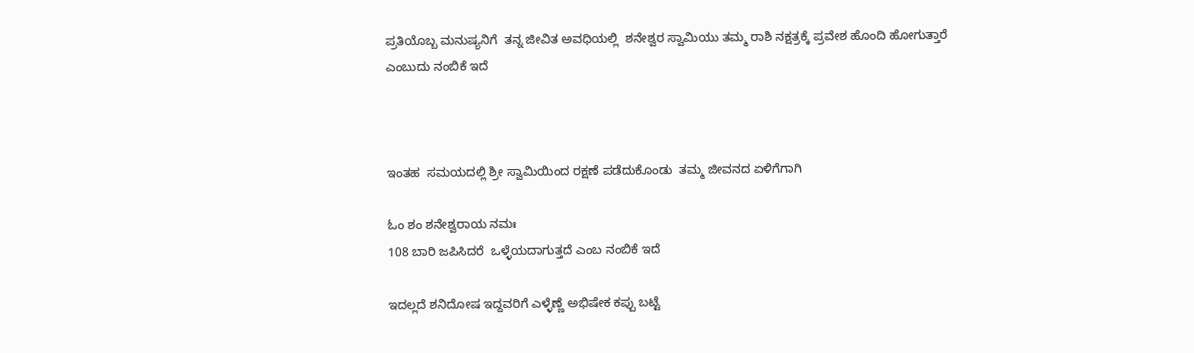ಪ್ರತಿಯೊಬ್ಬ ಮನುಷ್ಯನಿಗೆ  ತನ್ನ ಜೀವಿತ ಅವಧಿಯಲ್ಲಿ  ಶನೇಶ್ವರ ಸ್ವಾಮಿಯು ತಮ್ಮ ರಾಶಿ ನಕ್ಷತ್ರಕ್ಕೆ ಪ್ರವೇಶ ಹೊಂದಿ ಹೋಗುತ್ತಾರೆ ಎಂಬುದು ನಂಬಿಕೆ ಇದೆ



ಇಂತಹ  ಸಮಯದಲ್ಲಿ ಶ್ರೀ ಸ್ವಾಮಿಯಿಂದ ರಕ್ಷಣೆ ಪಡೆದುಕೊಂಡು  ತಮ್ಮ ಜೀವನದ ಏಳಿಗೆಗಾಗಿ

ಓಂ ಶಂ ಶನೇಶ್ವರಾಯ ನಮಃ
108 ಬಾರಿ ಜಪಿಸಿದರೆ  ಒಳ್ಳೆಯದಾಗುತ್ತದೆ ಎಂಬ ನಂಬಿಕೆ ಇದೆ

ಇದಲ್ಲದೆ ಶನಿದೋಷ ಇದ್ದವರಿಗೆ ಎಳ್ಳೆಣ್ಣೆ ಅಭಿಷೇಕ ಕಪ್ಪು ಬಟ್ಟೆ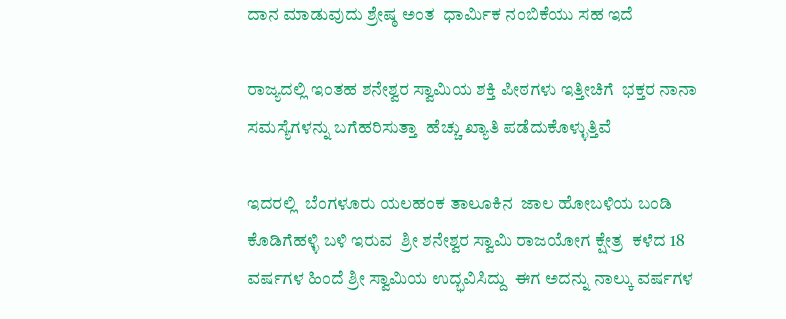ದಾನ ಮಾಡುವುದು ಶ್ರೇಷ್ಠ ಅಂತ  ಧಾರ್ಮಿಕ ನಂಬಿಕೆಯು ಸಹ ಇದೆ

ರಾಜ್ಯದಲ್ಲಿ ಇಂತಹ ಶನೇಶ್ವರ ಸ್ವಾಮಿಯ ಶಕ್ತಿ ಪೀಠಗಳು ಇತ್ತೀಚಿಗೆ  ಭಕ್ತರ ನಾನಾ ಸಮಸ್ಯೆಗಳನ್ನು ಬಗೆಹರಿಸುತ್ತಾ  ಹೆಚ್ಚು ಖ್ಯಾತಿ ಪಡೆದುಕೊಳ್ಳುತ್ತಿವೆ

ಇದರಲ್ಲಿ  ಬೆಂಗಳೂರು ಯಲಹಂಕ ತಾಲೂಕಿನ  ಜಾಲ ಹೋಬಳಿಯ ಬಂಡಿ ಕೊಡಿಗೆಹಳ್ಳಿ ಬಳಿ ಇರುವ  ಶ್ರೀ ಶನೇಶ್ವರ ಸ್ವಾಮಿ ರಾಜಯೋಗ ಕ್ಷೇತ್ರ  ಕಳೆದ 18 ವರ್ಷಗಳ ಹಿಂದೆ ಶ್ರೀ ಸ್ವಾಮಿಯ ಉದ್ಭವಿಸಿದ್ದು  ಈಗ ಅದನ್ನು ನಾಲ್ಕು ವರ್ಷಗಳ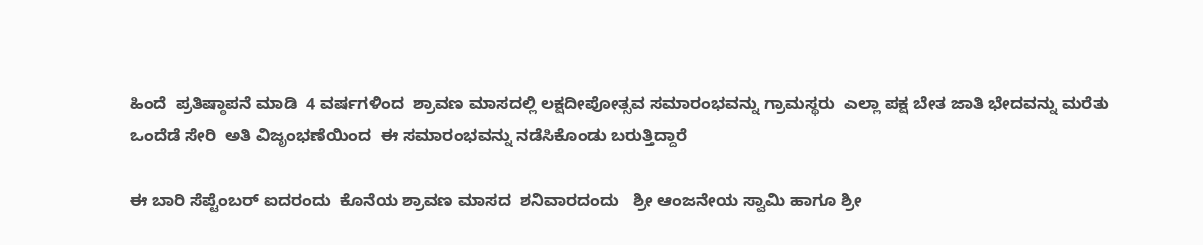ಹಿಂದೆ  ಪ್ರತಿಷ್ಠಾಪನೆ ಮಾಡಿ  4 ವರ್ಷಗಳಿಂದ  ಶ್ರಾವಣ ಮಾಸದಲ್ಲಿ ಲಕ್ಷದೀಪೋತ್ಸವ ಸಮಾರಂಭವನ್ನು ಗ್ರಾಮಸ್ಥರು  ಎಲ್ಲಾ ಪಕ್ಷ ಬೇತ ಜಾತಿ ಭೇದವನ್ನು ಮರೆತು  ಒಂದೆಡೆ ಸೇರಿ  ಅತಿ ವಿಜೃಂಭಣೆಯಿಂದ  ಈ ಸಮಾರಂಭವನ್ನು ನಡೆಸಿಕೊಂಡು ಬರುತ್ತಿದ್ದಾರೆ

ಈ ಬಾರಿ ಸೆಪ್ಟೆಂಬರ್ ಐದರಂದು  ಕೊನೆಯ ಶ್ರಾವಣ ಮಾಸದ  ಶನಿವಾರದಂದು   ಶ್ರೀ ಆಂಜನೇಯ ಸ್ವಾಮಿ ಹಾಗೂ ಶ್ರೀ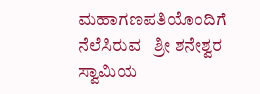ಮಹಾಗಣಪತಿಯೊಂದಿಗೆ ನೆಲೆಸಿರುವ   ಶ್ರೀ ಶನೇಶ್ವರ ಸ್ವಾಮಿಯ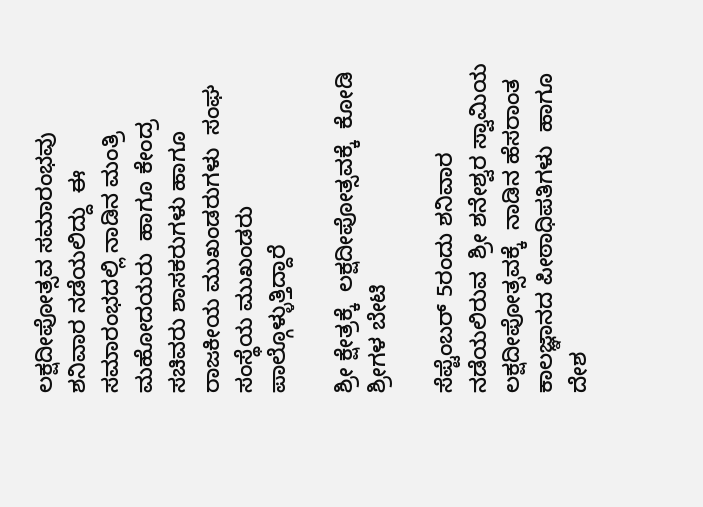ಲಕ್ಷದೀಪೋತ್ಸವ ಸಮಾರಂಭವು  ಶನಿವಾರ ನಡೆಯಲಿದ್ದು  ಈ ಸಮಾರಂಭದಲ್ಲಿ ನಾಡಿನ ಮಂತ್ರಿ  ಮಹೋದಯರು  ಹಾಗೂ ಕೇಂದ್ರ ಸಚಿವರು ಶಾಸಕರುಗಳು ಹಾಗೂ ರಾಜಕೀಯ ಮುಖಂಡರುಗಳು  ಸಂಘ ಸಂಸ್ಥೆಯ ಮುಖಂಡರು  ಪಾಲ್ಗೊಳ್ಳುತ್ತಿದ್ದಾರೆ

ಶ್ರೀ ಕ್ಷೇತ್ರಕ್ಕೆ  ಲಕ್ಷದೀಪೋತ್ಸವಕ್ಕೆ  ಕೋಡಿ ಶ್ರೀಗಳ ಬೇಟಿ

ಸೆಪ್ಟೆಂಬರ್ 5ರಂದು ಶನಿವಾರ ನಡೆಯಲಿರುವ  ಶ್ರೀ ಶನೇಶ್ವರ ಸ್ವಾಮಿಯ ಲಕ್ಷದೀಪೋತ್ಸವಕ್ಕೆ  ನಾಡಿನ ಹೆಸರಾಂತ  ಕಾಲಜ್ಞಾನದ ಪೀಠಾಧಿಪತಿಗಳು  ಹಾಗೂ ದೇಶ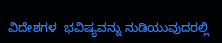ವಿದೇಶಗಳ  ಭವಿಷ್ಯವನ್ನು ನುಡಿಯುವುದರಲ್ಲಿ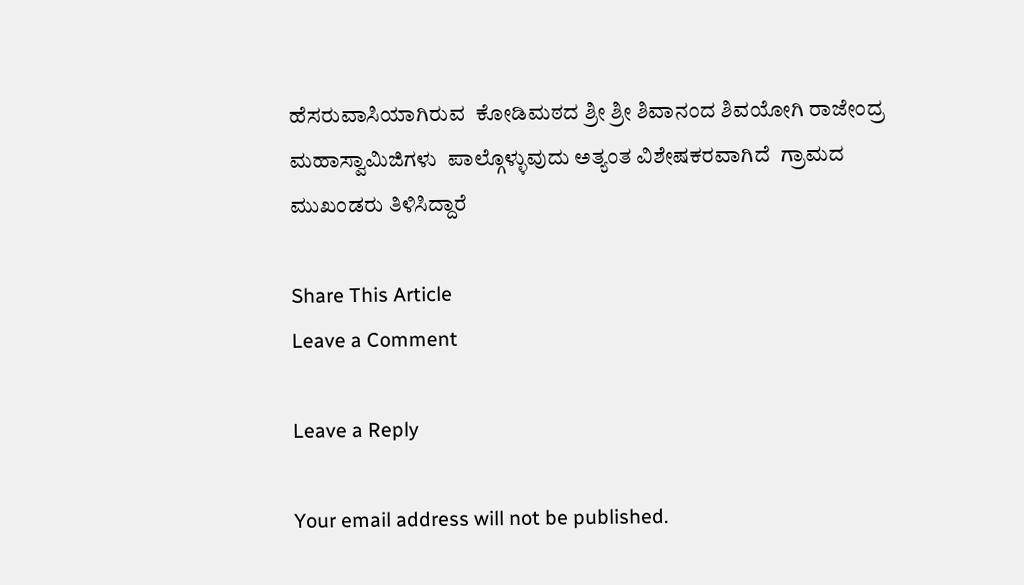ಹೆಸರುವಾಸಿಯಾಗಿರುವ  ಕೋಡಿಮಠದ ಶ್ರೀ ಶ್ರೀ ಶಿವಾನಂದ ಶಿವಯೋಗಿ ರಾಜೇಂದ್ರ ಮಹಾಸ್ವಾಮಿಜಿಗಳು  ಪಾಲ್ಗೊಳ್ಳುವುದು ಅತ್ಯಂತ ವಿಶೇಷಕರವಾಗಿದೆ  ಗ್ರಾಮದ ಮುಖಂಡರು ತಿಳಿಸಿದ್ದಾರೆ

Share This Article
Leave a Comment

Leave a Reply

Your email address will not be published.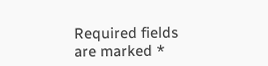Required fields are marked *